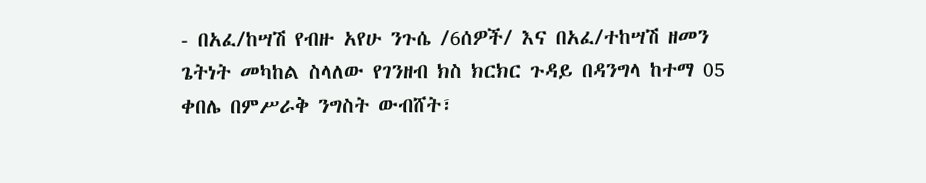- በአፈ/ከሣሽ የብዙ አየሁ ንጉሴ /6ሰዎች/ እና በአፈ/ተከሣሽ ዘመን ጌትነት መካከል ስላለው የገንዘብ ክስ ክርክር ጉዳይ በዳንግላ ከተማ 05 ቀበሌ በምሥራቅ ንግስት ውብሸት፣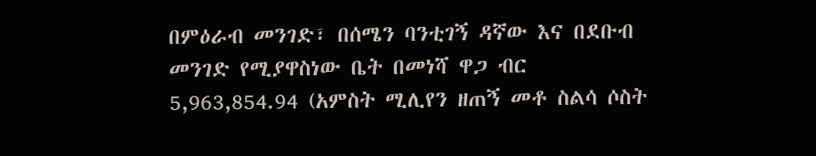በምዕራብ መንገድ፣ በሰሜን ባንቲገኝ ዳኛው እና በደቡብ መንገድ የሚያዋስነው ቤት በመነሻ ዋጋ ብር 5,963,854.94 (አምስት ሚሊየን ዘጠኝ መቶ ስልሳ ሶስት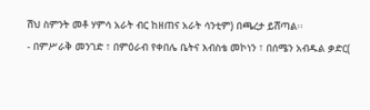ሽህ ስምንት መቶ ሃምሳ አራት ብር ከዘጠና አራት ሳንቲም) በጫረታ ይሸጣል፡፡
- በምሥራቅ መንገድ ፣ በምዕራብ የቀበሌ ቤትና እብስቴ መኮነን ፣ በሰሜን አብዱል ቃድር(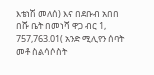እቴነሽ መለሰ) እና በደቡብ አበበ በሹ ቤት በመነሻ ዋጋ ብር 1, 757,763.01( አንድ ሚሊየን ሰባት መቶ ስልሳሶስት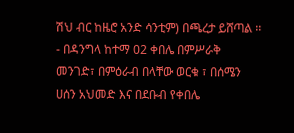ሽህ ብር ከዜሮ አንድ ሳንቲም) በጫረታ ይሸጣል ፡፡
- በዳንግላ ከተማ 02 ቀበሌ በምሥራቅ መንገድ፣ በምዕራብ በላቸው ወርቁ ፣ በሰሜን ሀሰን አህመድ እና በደቡብ የቀበሌ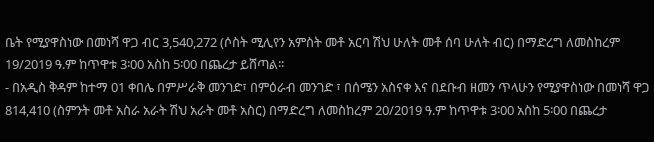ቤት የሚያዋስነው በመነሻ ዋጋ ብር 3,540,272 (ሶስት ሚሊየን አምስት መቶ አርባ ሽህ ሁለት መቶ ሰባ ሁለት ብር) በማድረግ ለመስከረም 19/2019 ዓ.ም ከጥዋቱ 3፡00 አስከ 5፡00 በጨረታ ይሸጣል፡፡
- በአዲስ ቅዳም ከተማ 01 ቀበሌ በምሥራቅ መንገድ፣ በምዕራብ መንገድ ፣ በሰሜን አስናቀ እና በደቡብ ዘመን ጥላሁን የሚያዋስነው በመነሻ ዋጋ 814,410 (ስምንት መቶ አስራ አራት ሽህ አራት መቶ አስር) በማድረግ ለመስከረም 20/2019 ዓ.ም ከጥዋቱ 3፡00 አስከ 5፡00 በጨረታ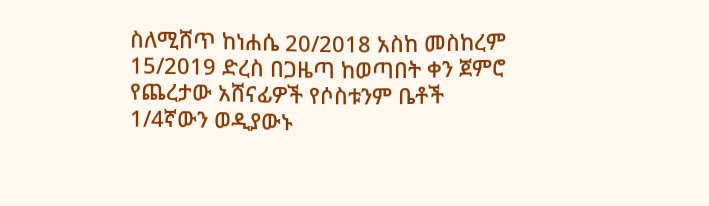ስለሚሸጥ ከነሐሴ 20/2018 አስከ መስከረም 15/2019 ድረስ በጋዜጣ ከወጣበት ቀን ጀምሮ የጨረታው አሸናፊዎች የሶስቱንም ቤቶች 1/4ኛውን ወዲያውኑ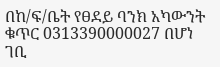በከ/ፍ/ቤት የፀደይ ባንክ አካውንት ቁጥር 0313390000027 በሆነ ገቢ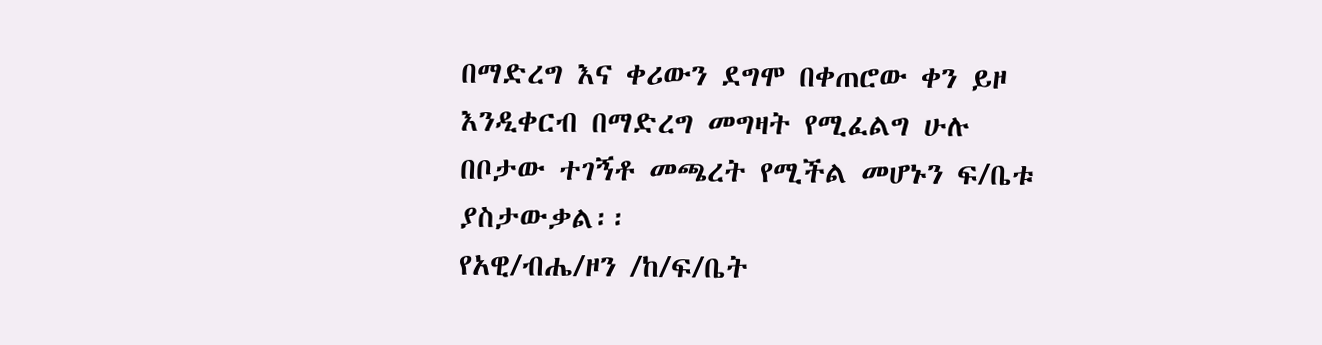በማድረግ እና ቀሪውን ደግሞ በቀጠሮው ቀን ይዞ እንዲቀርብ በማድረግ መግዛት የሚፈልግ ሁሉ በቦታው ተገኝቶ መጫረት የሚችል መሆኑን ፍ/ቤቱ ያስታውቃል፡፡
የአዊ/ብሔ/ዞን /ከ/ፍ/ቤት